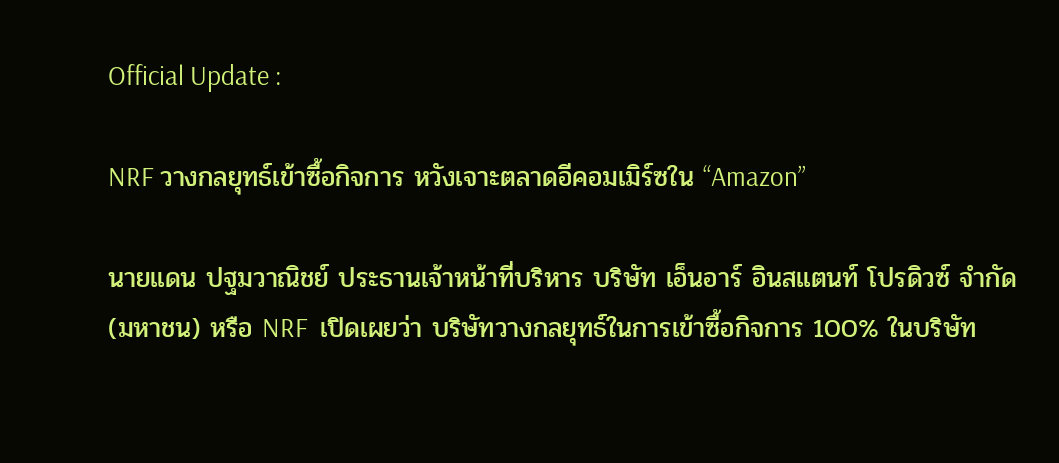Official Update :

NRF วางกลยุทธ์เข้าซื้อกิจการ หวังเจาะตลาดอีคอมเมิร์ซใน “Amazon”

นายแดน ปฐมวาณิชย์ ประธานเจ้าหน้าที่บริหาร บริษัท เอ็นอาร์ อินสแตนท์ โปรดิวซ์ จำกัด (มหาชน) หรือ NRF  เปิดเผยว่า บริษัทวางกลยุทธ์ในการเข้าซื้อกิจการ 100% ในบริษัท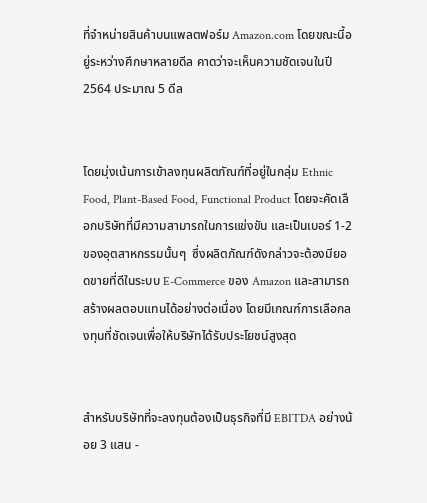ที่จำหน่ายสินค้าบนแพลตฟอร์ม Amazon.com โดยขณะนี้อยู่ระหว่างศึกษาหลายดีล คาดว่าจะเห็นความชัดเจนในปี 2564 ประมาณ 5 ดีล


โดยมุ่งเน้นการเข้าลงทุนผลิตภัณฑ์ที่อยู่ในกลุ่ม Ethnic Food, Plant-Based Food, Functional Product โดยจะคัดเลือกบริษัทที่มีความสามารถในการแข่งขัน และเป็นเบอร์ 1-2 ของอุตสาหกรรมนั้นๆ  ซึ่งผลิตภัณฑ์ดังกล่าวจะต้องมียอดขายที่ดีในระบบ E-Commerce ของ Amazon และสามารถสร้างผลตอบแทนได้อย่างต่อเนื่อง โดยมีเกณฑ์การเลือกลงทุนที่ชัดเจนเพื่อให้บริษัทได้รับประโยชน์สูงสุด


สำหรับบริษัทที่จะลงทุนต้องเป็นธุรกิจที่มี EBITDA อย่างน้อย 3 แสน -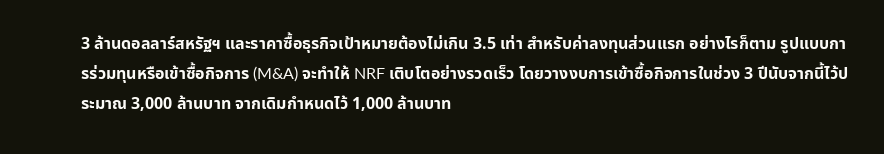3 ล้านดอลลาร์สหรัฐฯ และราคาซื้อธุรกิจเป้าหมายต้องไม่เกิน 3.5 เท่า สำหรับค่าลงทุนส่วนแรก อย่างไรก็ตาม รูปแบบการร่วมทุนหรือเข้าซื้อกิจการ (M&A) จะทำให้ NRF เติบโตอย่างรวดเร็ว โดยวางงบการเข้าซื้อกิจการในช่วง 3 ปีนับจากนี้ไว้ประมาณ 3,000 ล้านบาท จากเดิมกำหนดไว้ 1,000 ล้านบาท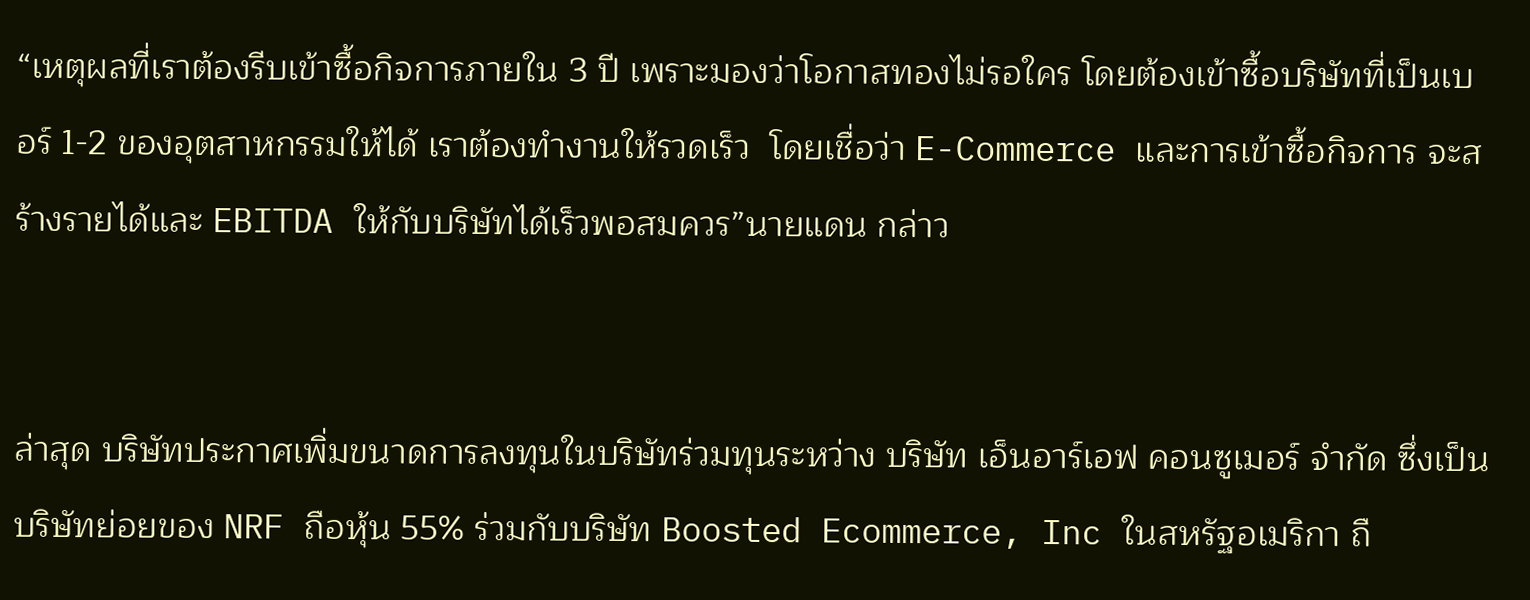“เหตุผลที่เราต้องรีบเข้าซื้อกิจการภายใน 3 ปี เพราะมองว่าโอกาสทองไม่รอใคร โดยต้องเข้าซื้อบริษัทที่เป็นเบอร์ 1-2 ของอุตสาหกรรมให้ได้ เราต้องทำงานให้รวดเร็ว  โดยเชื่อว่า E-Commerce และการเข้าซื้อกิจการ จะสร้างรายได้และ EBITDA ให้กับบริษัทได้เร็วพอสมควร”นายแดน กล่าว


ล่าสุด บริษัทประกาศเพิ่มขนาดการลงทุนในบริษัทร่วมทุนระหว่าง บริษัท เอ็นอาร์เอฟ คอนซูเมอร์ จำกัด ซึ่งเป็นบริษัทย่อยของ NRF ถือหุ้น 55% ร่วมกับบริษัท Boosted Ecommerce, Inc ในสหรัฐอเมริกา ถื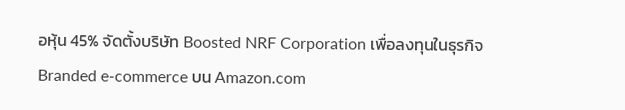อหุ้น 45% จัดตั้งบริษัท Boosted NRF Corporation เพื่อลงทุนในธุรกิจ Branded e-commerce บน Amazon.com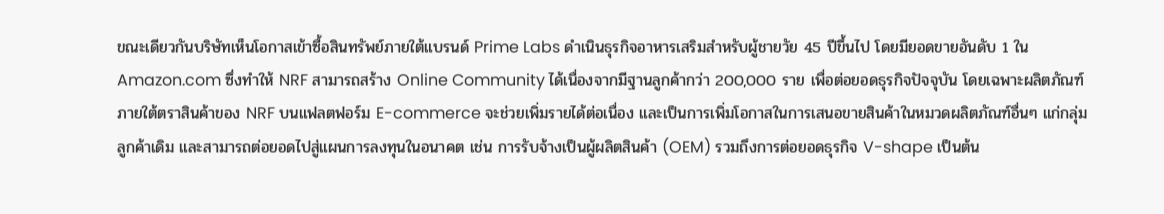ขณะเดียวกันบริษัทเห็นโอกาสเข้าซื้อสินทรัพย์ภายใต้แบรนด์ Prime Labs ดำเนินธุรกิจอาหารเสริมสำหรับผู้ชายวัย 45 ปีขึ้นไป โดยมียอดขายอันดับ 1 ใน Amazon.com ซึ่งทำให้ NRF สามารถสร้าง Online Community ได้เนื่องจากมีฐานลูกค้ากว่า 200,000 ราย เพื่อต่อยอดธุรกิจปัจจุบัน โดยเฉพาะผลิตภัณฑ์ภายใต้ตราสินค้าของ NRF บนแฟลตฟอร์ม E-commerce จะช่วยเพิ่มรายได้ต่อเนื่อง และเป็นการเพิ่มโอกาสในการเสนอขายสินค้าในหมวดผลิตภัณฑ์อื่นๆ แก่กลุ่มลูกค้าเดิม และสามารถต่อยอดไปสู่แผนการลงทุนในอนาคต เช่น การรับจ้างเป็นผู้ผลิตสินค้า (OEM) รวมถึงการต่อยอดธุรกิจ V-shape เป็นต้น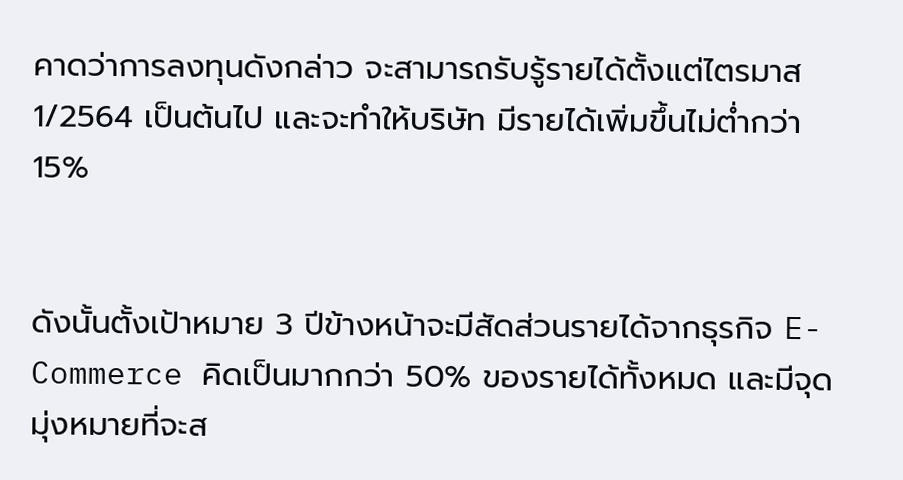คาดว่าการลงทุนดังกล่าว จะสามารถรับรู้รายได้ตั้งแต่ไตรมาส 1/2564 เป็นต้นไป และจะทำให้บริษัท มีรายได้เพิ่มขึ้นไม่ต่ำกว่า 15%


ดังนั้นตั้งเป้าหมาย 3 ปีข้างหน้าจะมีสัดส่วนรายได้จากธุรกิจ E-Commerce คิดเป็นมากกว่า 50% ของรายได้ทั้งหมด และมีจุดมุ่งหมายที่จะส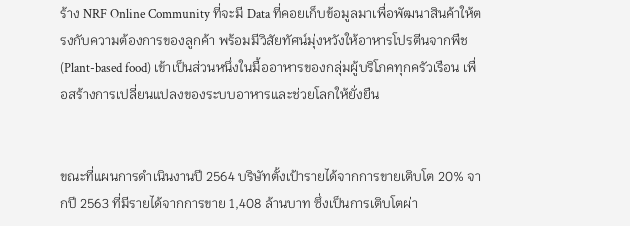ร้าง NRF Online Community ที่จะมี Data ที่คอยเก็บข้อมูลมาเพื่อพัฒนาสินค้าให้ตรงกับความต้องการของลูกค้า พร้อมมีวิสัยทัศน์มุ่งหวังให้อาหารโปรตีนจากพืช (Plant-based food) เข้าเป็นส่วนหนึ่งในมื้ออาหารของกลุ่มผู้บริโภคทุกครัวเรือน เพื่อสร้างการเปลี่ยนแปลงของระบบอาหารและช่วยโลกให้ยั่งยืน


ขณะที่แผนการดำเนินงานปี 2564 บริษัทตั้งเป้ารายได้จากการขายเติบโต 20% จากปี 2563 ที่มีรายได้จากการขาย 1,408 ล้านบาท ซึ่งเป็นการเติบโตผ่า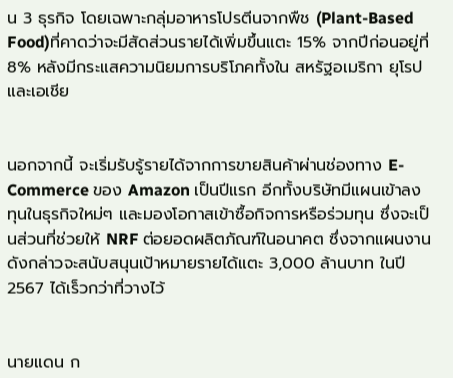น 3 ธุรกิจ โดยเฉพาะกลุ่มอาหารโปรตีนจากพืช (Plant-Based Food)ที่คาดว่าจะมีสัดส่วนรายได้เพิ่มขึ้นแตะ 15% จากปีก่อนอยู่ที่ 8% หลังมีกระแสความนิยมการบริโภคทั้งใน สหรัฐอเมริกา ยุโรป และเอเชีย


นอกจากนี้ จะเริ่มรับรู้รายได้จากการขายสินค้าผ่านช่องทาง E-Commerce ของ Amazon เป็นปีแรก อีกทั้งบริษัทมีแผนเข้าลงทุนในธุรกิจใหม่ๆ และมองโอกาสเข้าซื้อกิจการหรือร่วมทุน ซึ่งจะเป็นส่วนที่ช่วยให้ NRF ต่อยอดผลิตภัณฑ์ในอนาคต ซึ่งจากแผนงานดังกล่าวจะสนับสนุนเป้าหมายรายได้แตะ 3,000 ล้านบาท ในปี 2567 ได้เร็วกว่าที่วางไว้


นายแดน ก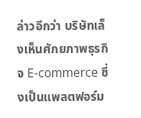ล่าวอีกว่า บริษัทเล็งเห็นศักยภาพธุรกิจ E-commerce ซึ่งเป็นแพลตฟอร์ม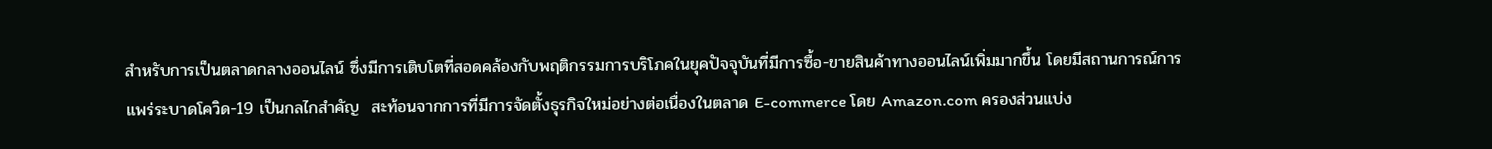สำหรับการเป็นตลาดกลางออนไลน์ ซึ่งมีการเติบโตที่สอดคล้องกับพฤติกรรมการบริโภคในยุคปัจจุบันที่มีการซื้อ-ขายสินค้าทางออนไลน์เพิ่มมากขึ้น โดยมีสถานการณ์การแพร่ระบาดโควิด-19 เป็นกลไกสำคัญ  สะท้อนจากการที่มีการจัดตั้งธุรกิจใหม่อย่างต่อเนื่องในตลาด E-commerce โดย Amazon.com ครองส่วนแบ่ง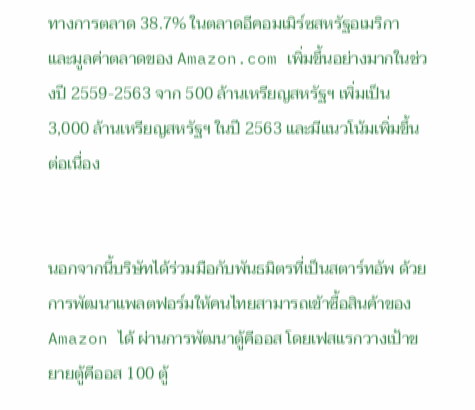ทางการตลาด 38.7% ในตลาดอีคอมเมิร์ซสหรัฐอเมริกา และมูลค่าตลาดของ Amazon.com เพิ่มขึ้นอย่างมากในช่วงปี 2559-2563 จาก 500 ล้านเหรียญสหรัฐฯ เพิ่มเป็น 3,000 ล้านเหรียญสหรัฐฯ ในปี 2563 และมีแนวโน้มเพิ่มขึ้นต่อเนื่อง


นอกจากนี้บริษัทได้ร่วมมือกับพันธมิตรที่เป็นสตาร์ทอัพ ด้วยการพัฒนาแพลตฟอร์มให้คนไทยสามารถเข้าซื้อสินค้าของ Amazon ได้ ผ่านการพัฒนาตู้คีออส โดยเฟสแรกวางเป้าขยายตู้คีออส 100 ตู้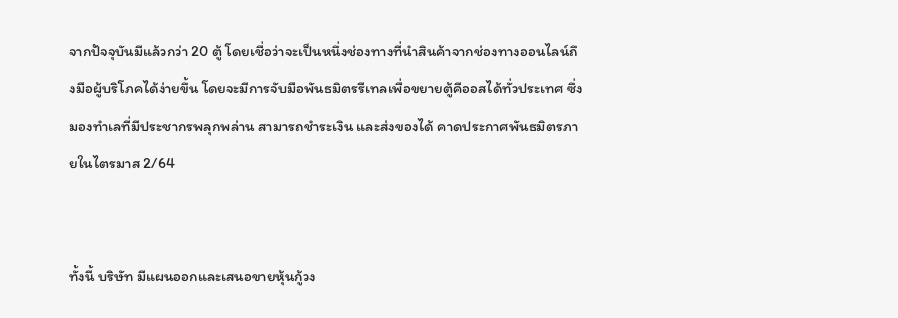จากปัจจุบันมีแล้วกว่า 20 ตู้ โดยเชื่อว่าจะเป็นหนึ่งช่องทางที่นำสินค้าจากช่องทางออนไลน์ถึงมือผู้บริโภคได้ง่ายขึ้น โดยจะมีการจับมือพันธมิตรรีเทลเพื่อขยายตู้คีออสได้ทั่วประเทศ ซึ่งมองทำเลที่มีประชากรพลุกพล่าน สามารถชำระเงิน และส่งของได้ คาดประกาศพันธมิตรภายในไตรมาส 2/64


ทั้งนี้ บริษัท มีแผนออกและเสนอขายหุ้นกู้วง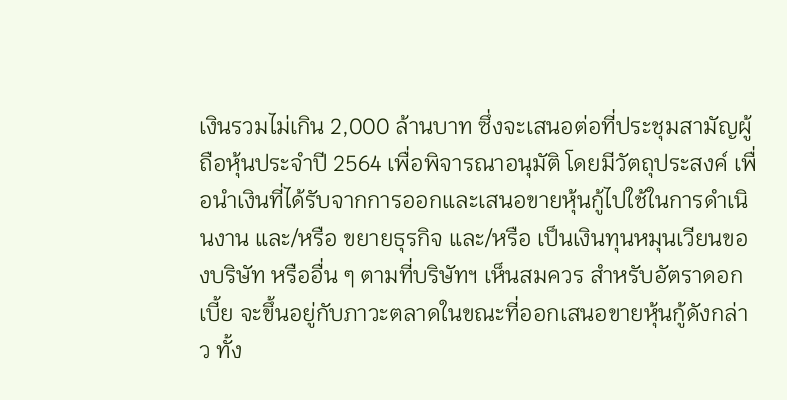เงินรวมไม่เกิน 2,000 ล้านบาท ซึ่งจะเสนอต่อที่ประชุมสามัญผู้ถือหุ้นประจำปี 2564 เพื่อพิจารณาอนุมัติ โดยมีวัตถุประสงค์ เพื่อนำเงินที่ได้รับจากการออกและเสนอขายหุ้นกู้ไปใช้ในการดำเนินงาน และ/หรือ ขยายธุรกิจ และ/หรือ เป็นเงินทุนหมุนเวียนของบริษัท หรืออื่น ๆ ตามที่บริษัทฯ เห็นสมควร สำหรับอัตราดอกเบี้ย จะขึ้นอยู่กับภาวะตลาดในขณะที่ออกเสนอขายหุ้นกู้ดังกล่าว ทั้ง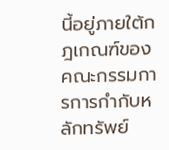นี้อยู่ภายใต้กฎเกณฑ์ของคณะกรรมการการกำกับหลักทรัพย์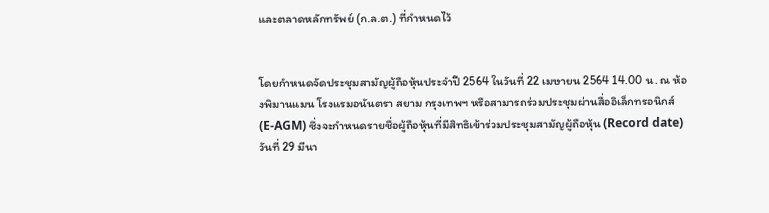และตลาดหลักทรัพย์ (ก.ล.ต.) ที่กำหนดไว้


โดยกำหนดจัดประชุมสามัญผู้ถือหุ้นประจำปี 2564 ในวันที่ 22 เมษายน 2564 14.00 น. ณ ห้องพิมานแมน โรงแรมอนันตรา สยาม กรุงเทพฯ หรือสามารถร่วมประชุมผ่านสื่ออิเล็กทรอนิกส์ (E-AGM) ซึ่งจะกำหนดรายชื่อผู้ถือหุ้นที่มีสิทธิเข้าร่วมประชุมสามัญผู้ถือหุ้น (Record date) วันที่ 29 มีนา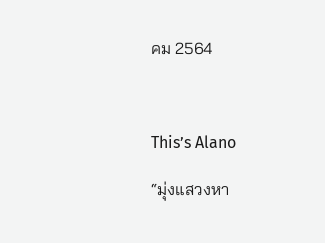คม 2564



This’s Alano

“มุ่งแสวงหา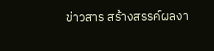ข่าวสาร สร้างสรรค์ผลงา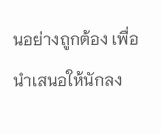นอย่างถูกต้อง เพื่อนำเสนอให้นักลง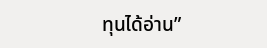ทุนได้อ่าน”